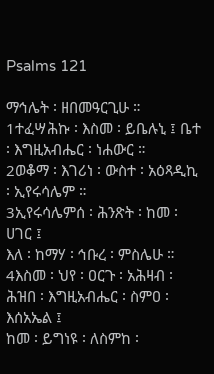Psalms 121

ማኅሌት ፡ ዘበመዓርጊሁ ።
1ተፈሣሕኩ ፡ እስመ ፡ ይቤሉኒ ፤ ቤተ ፡ እግዚአብሔር ፡ ነሐውር ።
2ወቆማ ፡ እገሪነ ፡ ውስተ ፡ አዕጻዲኪ ፡ ኢየሩሳሌም ።
3ኢየሩሳሌምሰ ፡ ሕንጽት ፡ ከመ ፡ ሀገር ፤
እለ ፡ ከማሃ ፡ ኅቡረ ፡ ምስሌሁ ።
4እስመ ፡ ህየ ፡ ዐርጉ ፡ አሕዛብ ፡
ሕዝበ ፡ እግዚአብሔር ፡ ስምዐ ፡ እሰአኤል ፤
ከመ ፡ ይግነዩ ፡ ለስምከ ፡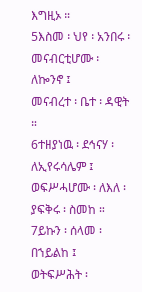እግዚኦ ።
5እስመ ፡ ህየ ፡ አንበሩ ፡ መናብርቲሆሙ ፡ ለኰንኖ ፤
መናብረተ ፡ ቤተ ፡ ዳዊት ።
6ተዘያነዉ ፡ ደኅናሃ ፡ ለኢየሩሳሌም ፤
ወፍሥሓሆሙ ፡ ለእለ ፡ ያፍቅሩ ፡ ስመከ ።
7ይኩን ፡ ሰላመ ፡ በኀይልከ ፤
ወትፍሥሕት ፡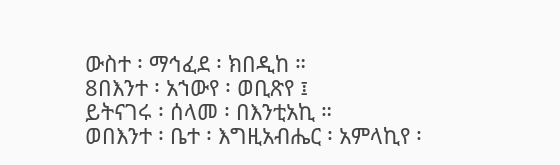ውስተ ፡ ማኅፈደ ፡ ክበዲከ ።
8በእንተ ፡ አኀውየ ፡ ወቢጽየ ፤
ይትናገሩ ፡ ሰላመ ፡ በእንቲአኪ ።
ወበእንተ ፡ ቤተ ፡ እግዚአብሔር ፡ አምላኪየ ፡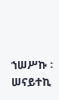ኀሠሥኩ ፡ ሠናይተኪ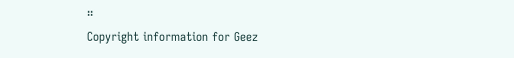።
Copyright information for Geez